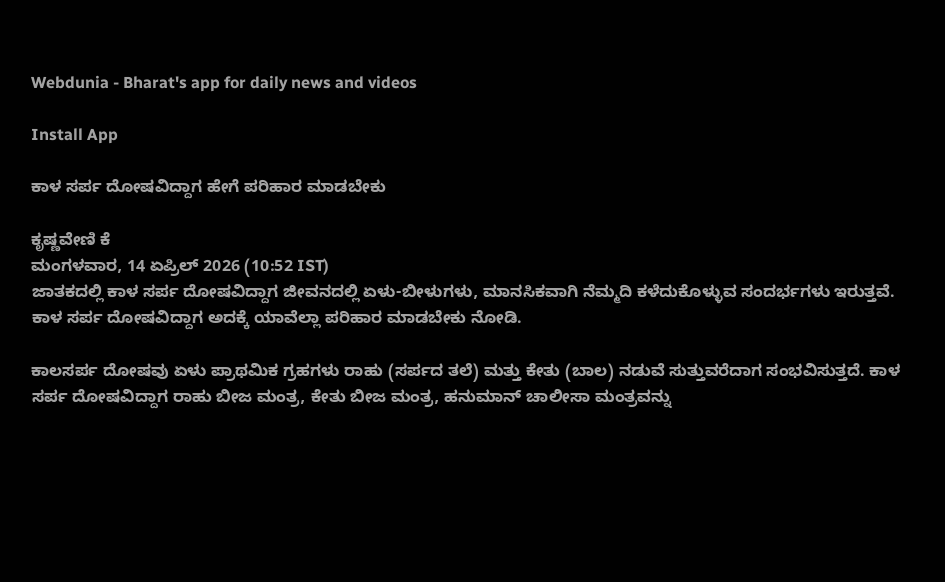Webdunia - Bharat's app for daily news and videos

Install App

ಕಾಳ ಸರ್ಪ ದೋಷವಿದ್ದಾಗ ಹೇಗೆ ಪರಿಹಾರ ಮಾಡಬೇಕು

ಕೃಷ್ಣವೇಣಿ ಕೆ
ಮಂಗಳವಾರ, 14 ಏಪ್ರಿಲ್ 2026 (10:52 IST)
ಜಾತಕದಲ್ಲಿ ಕಾಳ ಸರ್ಪ ದೋಷವಿದ್ದಾಗ ಜೀವನದಲ್ಲಿ ಏಳು-ಬೀಳುಗಳು, ಮಾನಸಿಕವಾಗಿ ನೆಮ್ಮದಿ ಕಳೆದುಕೊಳ್ಳುವ ಸಂದರ್ಭಗಳು ಇರುತ್ತವೆ. ಕಾಳ ಸರ್ಪ ದೋಷವಿದ್ದಾಗ ಅದಕ್ಕೆ ಯಾವೆಲ್ಲಾ ಪರಿಹಾರ ಮಾಡಬೇಕು ನೋಡಿ.

ಕಾಲಸರ್ಪ ದೋಷವು ಏಳು ಪ್ರಾಥಮಿಕ ಗ್ರಹಗಳು ರಾಹು (ಸರ್ಪದ ತಲೆ) ಮತ್ತು ಕೇತು (ಬಾಲ) ನಡುವೆ ಸುತ್ತುವರೆದಾಗ ಸಂಭವಿಸುತ್ತದೆ. ಕಾಳ ಸರ್ಪ ದೋಷವಿದ್ದಾಗ ರಾಹು ಬೀಜ ಮಂತ್ರ, ಕೇತು ಬೀಜ ಮಂತ್ರ, ಹನುಮಾನ್ ಚಾಲೀಸಾ ಮಂತ್ರವನ್ನು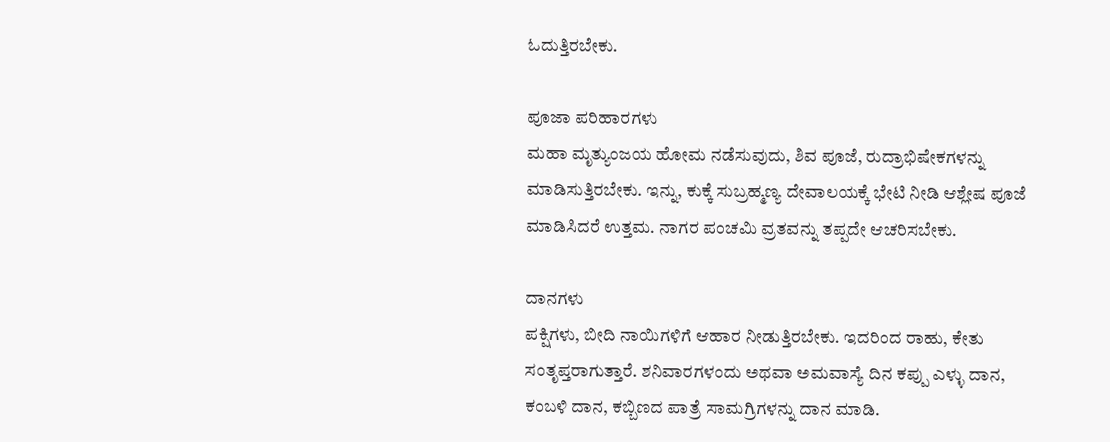ಓದುತ್ತಿರಬೇಕು.

ಪೂಜಾ ಪರಿಹಾರಗಳು
ಮಹಾ ಮೃತ್ಯುಂಜಯ ಹೋಮ ನಡೆಸುವುದು, ಶಿವ ಪೂಜೆ, ರುದ್ರಾಭಿಷೇಕಗಳನ್ನು ಮಾಡಿಸುತ್ತಿರಬೇಕು. ಇನ್ನು, ಕುಕ್ಕೆ ಸುಬ್ರಹ್ಮಣ್ಯ ದೇವಾಲಯಕ್ಕೆ ಭೇಟಿ ನೀಡಿ ಆಶ್ಲೇಷ ಪೂಜೆ ಮಾಡಿಸಿದರೆ ಉತ್ತಮ. ನಾಗರ ಪಂಚಮಿ ವ್ರತವನ್ನು ತಪ್ಪದೇ ಆಚರಿಸಬೇಕು.

ದಾನಗಳು
ಪಕ್ಷಿಗಳು, ಬೀದಿ ನಾಯಿಗಳಿಗೆ ಆಹಾರ ನೀಡುತ್ತಿರಬೇಕು. ಇದರಿಂದ ರಾಹು, ಕೇತು ಸಂತೃಪ್ತರಾಗುತ್ತಾರೆ. ಶನಿವಾರಗಳಂದು ಅಥವಾ ಅಮವಾಸ್ಯೆ ದಿನ ಕಪ್ಪು ಎಳ್ಳು ದಾನ, ಕಂಬಳಿ ದಾನ, ಕಬ್ಬಿಣದ ಪಾತ್ರೆ ಸಾಮಗ್ರಿಗಳನ್ನು ದಾನ ಮಾಡಿ.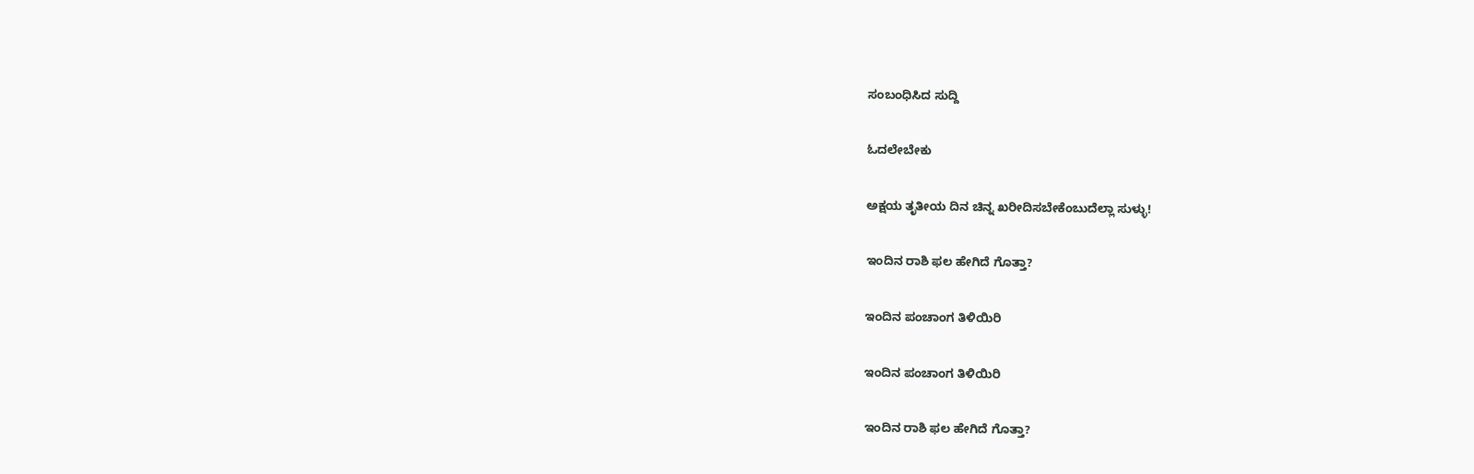ಸಂಬಂಧಿಸಿದ ಸುದ್ದಿ

ಓದಲೇಬೇಕು

ಅಕ್ಷಯ ತೃತೀಯ ದಿನ ಚಿನ್ನ ಖರೀದಿಸಬೇಕೆಂಬುದೆಲ್ಲಾ ಸುಳ್ಳು!

ಇಂದಿನ ರಾಶಿ ಫಲ ಹೇಗಿದೆ ಗೊತ್ತಾ?

ಇಂದಿನ ಪಂಚಾಂಗ ತಿಳಿಯಿರಿ

ಇಂದಿನ ಪಂಚಾಂಗ ತಿಳಿಯಿರಿ

ಇಂದಿನ ರಾಶಿ ಫಲ ಹೇಗಿದೆ ಗೊತ್ತಾ?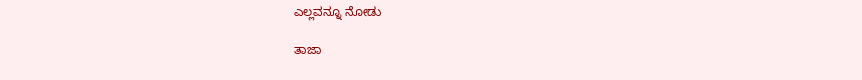ಎಲ್ಲವನ್ನೂ ನೋಡು

ತಾಜಾ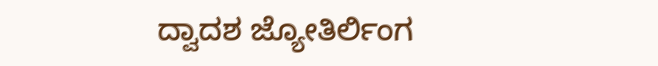ದ್ವಾದಶ ಜ್ಯೋತಿರ್ಲಿಂಗ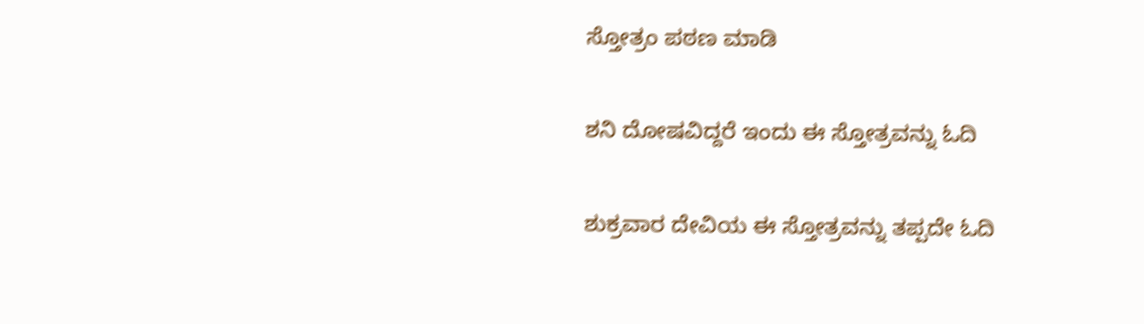ಸ್ತೋತ್ರಂ ಪಠಣ ಮಾಡಿ

ಶನಿ ದೋಷವಿದ್ದರೆ ಇಂದು ಈ ಸ್ತೋತ್ರವನ್ನು ಓದಿ

ಶುಕ್ರವಾರ ದೇವಿಯ ಈ ಸ್ತೋತ್ರವನ್ನು ತಪ್ಪದೇ ಓದಿ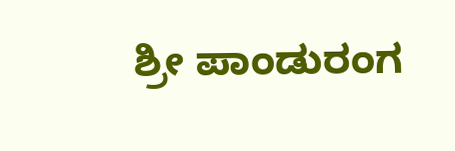ಶ್ರೀ ಪಾಂಡುರಂಗ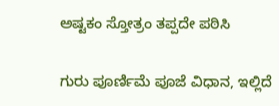ಅಷ್ಟಕಂ ಸ್ತೋತ್ರಂ ತಪ್ಪದೇ ಪಠಿಸಿ

ಗುರು ಪೂರ್ಣಿಮೆ ಪೂಜೆ ವಿಧಾನ, ಇಲ್ಲಿದೆ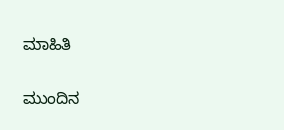ಮಾಹಿತಿ

ಮುಂದಿನ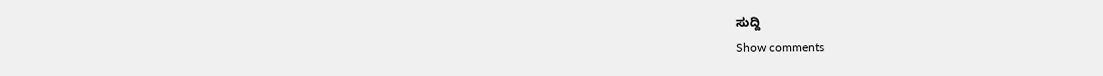ಸುದ್ದಿ
Show comments